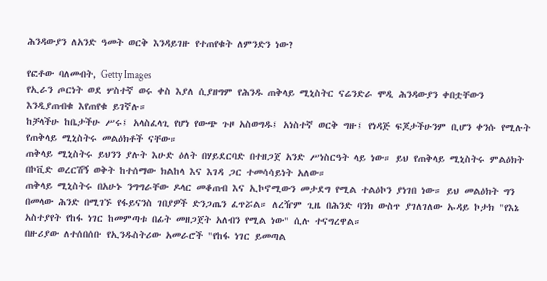ሕንዳውያን ለአንድ ዓመት ወርቅ እንዳይገዙ የተጠየቁት ለምንድን ነው?

የፎቶው ባለመብት, Getty Images
የኢራን ጦርነት ወደ ሦስተኛ ወሩ ቀስ እያለ ሲያዘግም የሕንዱ ጠቅላይ ሚኒስትር ናሬንድራ ሞዲ ሕንዳውያን ቀበቷቸውን እንዲያጠብቁ እየጠየቁ ይገኛሉ።
ከቻላችሁ ከቤታችሁ ሥሩ፤ አላስፈላጊ የሆነ የውጭ ጉዞ አስወግዱ፤ አነስተኛ ወርቅ ግዙ፤ የነዳጅ ፍጆታችሁንም ቢሆን ቀንሱ የሚሉት የጠቅላይ ሚኒስትሩ መልዕክቶች ናቸው።
ጠቅላይ ሚኒስትሩ ይህንን ያሉት እሁድ ዕለት በሃይደርባድ በተዘጋጀ አንድ ሥነስርዓት ላይ ነው። ይህ የጠቅላይ ሚኒስትሩ ምልዕክት በኮቪድ ወረርሽኝ ወቅት ከተሰማው ክልከላ እና እገዳ ጋር ተመሳሳይነት አለው።
ጠቅላይ ሚኒስትሩ በአሁኑ ንግግራቸው ዶላር መቆጠብ እና ኢኮኖሚውን መታደግ የሚል ተልዕኮን ያነገበ ነው። ይህ መልዕክት ግን በመላው ሕንድ በሚገኙ የፋይናንስ ገበያዎች ድንጋጤን ፈጥሯል። ለረዥም ጊዜ በሕንድ ባንክ ውስጥ ያገለገለው ኡዳይ ኮታክ "የእኔ አስተያየት የከፋ ነገር ከመምጣቱ በፊት መዘጋጀት አለብን የሚል ነው" ሲሉ ተናግረዋል።
በዙሪያው ለተሰበሰቡ የኢንዱስትሪው አመራሮች "የከፋ ነገር ይመጣል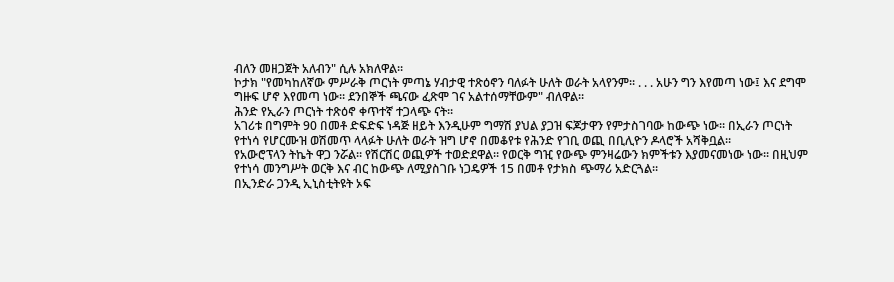ብለን መዘጋጀት አለብን" ሲሉ አክለዋል።
ኮታክ "የመካከለኛው ምሥራቅ ጦርነት ምጣኔ ሃብታዊ ተጽዕኖን ባለፉት ሁለት ወራት አላየንም። . . . አሁን ግን እየመጣ ነው፤ እና ደግሞ ግዙፍ ሆኖ እየመጣ ነው። ደንበኞች ጫናው ፈጽሞ ገና አልተሰማቸውም" ብለዋል።
ሕንድ የኢራን ጦርነት ተጽዕኖ ቀጥተኛ ተጋላጭ ናት።
አገሪቱ በግምት 90 በመቶ ድፍድፍ ነዳጅ ዘይት እንዲሁም ግማሽ ያህል ያጋዝ ፍጆታዋን የምታስገባው ከውጭ ነው። በኢራን ጦርነት የተነሳ የሆርሙዝ ወሽመጥ ላላፉት ሁለት ወራት ዝግ ሆኖ በመቆየቱ የሕንድ የገቢ ወጪ በቢሊዮን ዶላሮች አሻቅቧል።
የአውሮፕላን ትኬት ዋጋ ንሯል። የሽርሽር ወጪዎች ተወድደዋል። የወርቅ ግዢ የውጭ ምንዛሬውን ክምችቱን እያመናመነው ነው። በዚህም የተነሳ መንግሥት ወርቅ እና ብር ከውጭ ለሚያስገቡ ነጋዴዎች 15 በመቶ የታክስ ጭማሪ አድርጓል።
በኢንድራ ጋንዲ ኢኒስቲትዩት ኦፍ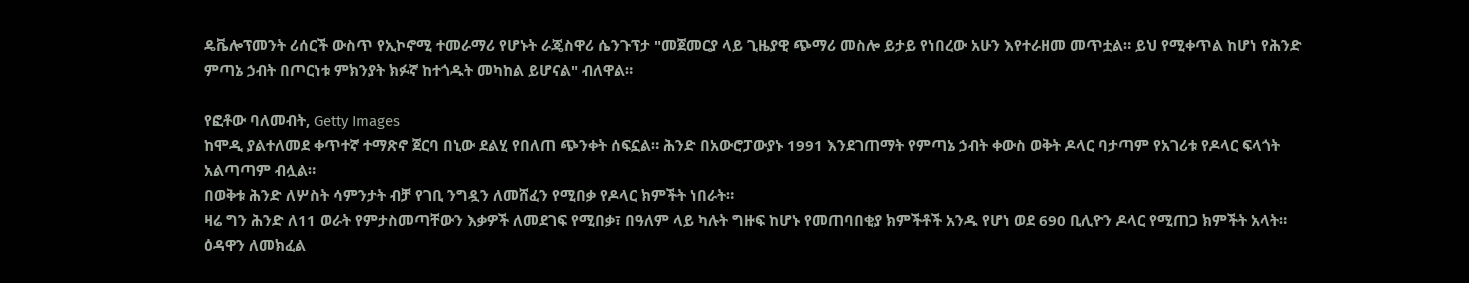ዴቬሎፕመንት ሪሰርች ውስጥ የኢኮኖሚ ተመራማሪ የሆኑት ራጄስዋሪ ሴንጉፕታ "መጀመርያ ላይ ጊዜያዊ ጭማሪ መስሎ ይታይ የነበረው አሁን እየተራዘመ መጥቷል። ይህ የሚቀጥል ከሆነ የሕንድ ምጣኔ ኃብት በጦርነቱ ምክንያት ክፉኛ ከተጎዱት መካከል ይሆናል" ብለዋል።

የፎቶው ባለመብት, Getty Images
ከሞዲ ያልተለመደ ቀጥተኛ ተማጽኖ ጀርባ በኒው ደልሂ የበለጠ ጭንቀት ሰፍኗል። ሕንድ በአውሮፓውያኑ 1991 እንደገጠማት የምጣኔ ኃብት ቀውስ ወቅት ዶላር ባታጣም የአገሪቱ የዶላር ፍላጎት አልጣጣም ብሏል።
በወቅቱ ሕንድ ለሦስት ሳምንታት ብቻ የገቢ ንግዷን ለመሸፈን የሚበቃ የዶላር ክምችት ነበራት።
ዛሬ ግን ሕንድ ለ11 ወራት የምታስመጣቸውን እቃዎች ለመደገፍ የሚበቃ፣ በዓለም ላይ ካሉት ግዙፍ ከሆኑ የመጠባበቂያ ክምችቶች አንዱ የሆነ ወደ 690 ቢሊዮን ዶላር የሚጠጋ ክምችት አላት።
ዕዳዋን ለመክፈል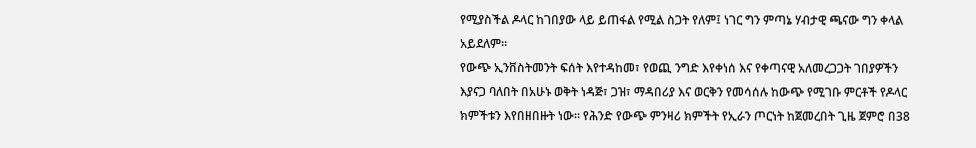የሚያስችል ዶላር ከገበያው ላይ ይጠፋል የሚል ስጋት የለም፤ ነገር ግን ምጣኔ ሃብታዊ ጫናው ግን ቀላል አይደለም።
የውጭ ኢንቨስትመንት ፍሰት እየተዳከመ፣ የወጪ ንግድ እየቀነሰ እና የቀጣናዊ አለመረጋጋት ገበያዎችን እያናጋ ባለበት በአሁኑ ወቅት ነዳጅ፣ ጋዝ፣ ማዳበሪያ እና ወርቅን የመሳሰሉ ከውጭ የሚገቡ ምርቶች የዶላር ክምችቱን እየበዘበዙት ነው። የሕንድ የውጭ ምንዛሪ ክምችት የኢራን ጦርነት ከጀመረበት ጊዜ ጀምሮ በ38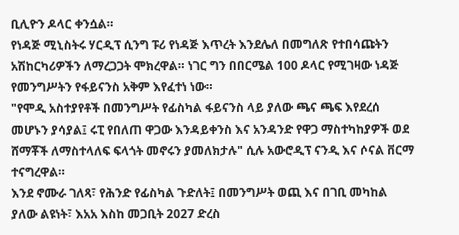ቢሊዮን ዶላር ቀንሷል።
የነዳጅ ሚኒስትሩ ሃርዲፕ ሲንግ ፑሪ የነዳጅ እጥረት እንደሌለ በመግለጽ የተበሳጩትን አሽከርካሪዎችን ለማረጋጋት ሞክረዋል። ነገር ግን በበርሜል 100 ዶላር የሚገዛው ነዳጅ የመንግሥትን የፋይናንስ አቅም እየፈተነ ነው።
"የሞዲ አስተያየቶች በመንግሥት የፊስካል ፋይናንስ ላይ ያለው ጫና ጫፍ እየደረሰ መሆኑን ያሳያል፤ ሩፒ የበለጠ ዋጋው እንዳይቀንስ እና አንዳንድ የዋጋ ማስተካከያዎች ወደ ሸማቾች ለማስተላለፍ ፍላጎት መኖሩን ያመለክታሉ" ሲሉ አውሮዲፕ ናንዲ እና ሶናል ቨርማ ተናግረዋል።
እንደ ኖሙራ ገለጻ፣ የሕንድ የፊስካል ጉድለት፤ በመንግሥት ወጪ እና በገቢ መካከል ያለው ልዩነት፣ እአአ እስከ መጋቢት 2027 ድረስ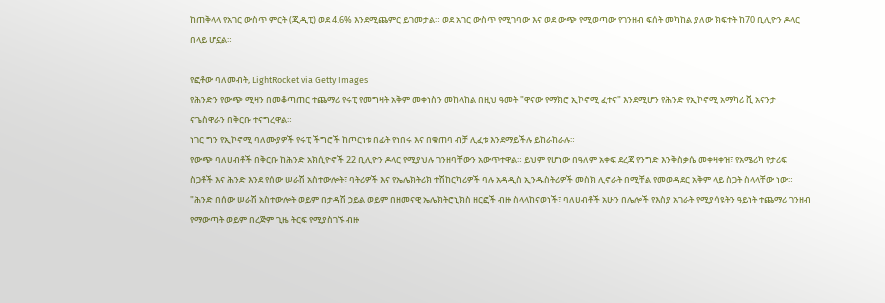ከጠቅላላ የአገር ውስጥ ምርት (ጂዲፒ) ወደ 4.6% እንደሚጨምር ይገመታል። ወደ አገር ውስጥ የሚገባው እና ወደ ውጭ የሚወጣው የገንዘብ ፍሰት መካከል ያለው ክፍተት ከ70 ቢሊዮን ዶላር በላይ ሆኗል።

የፎቶው ባለመብት, LightRocket via Getty Images
የሕንድን የውጭ ሚዛን በመቆጣጠር ተጨማሪ የሩፒ የመግዛት አቅም መቀነስን መከላከል በዚህ ዓመት "ዋናው የማክሮ ኢኮኖሚ ፈተና" እንደሚሆን የሕንድ የኢኮኖሚ አማካሪ ቪ አናንታ ናጌስዋራን በቅርቡ ተናግረዋል።
ነገር ግን የኢኮኖሚ ባለሙያዎች የሩፒ ችግሮች ከጦርነቱ በፊት የነበሩ እና በቁጠባ ብቻ ሊፈቱ እንደማይችሉ ይከራከራሉ።
የውጭ ባለሀብቶች በቅርቡ ከሕንድ አክሲዮኖች 22 ቢሊዮን ዶላር የሚያህሉ ገንዘባቸውን አውጥተዋል። ይህም የሆነው በዓለም አቀፍ ደረጃ የንግድ እንቅስቃሴ መቀዛቀዝ፣ የአሜሪካ የታሪፍ ስጋቶች እና ሕንድ እንደ የሰው ሠራሽ አስተውሎት፣ ባትሪዎች እና የኤሌክትሪክ ተሽከርካሪዎች ባሉ አዳዲስ ኢንዱስትሪዎች መስክ ሊኖራት በሚቸል የመወዳደር አቅም ላይ ስጋት ስላላቸው ነው።
"ሕንድ በሰው ሠራሽ አስተውሎት ወይም በታዳሽ ኃይል ወይም በዘመናዊ ኤሌክትሮኒክስ ዘርፎች ብዙ ስላላከናወነች፣ ባለሀብቶች አሁን በሌሎች የእስያ አገራት የሚያሳዩትን ዓይነት ተጨማሪ ገንዘብ የማውጣት ወይም በረጅም ጊዜ ትርፍ የሚያስገኙ ብዙ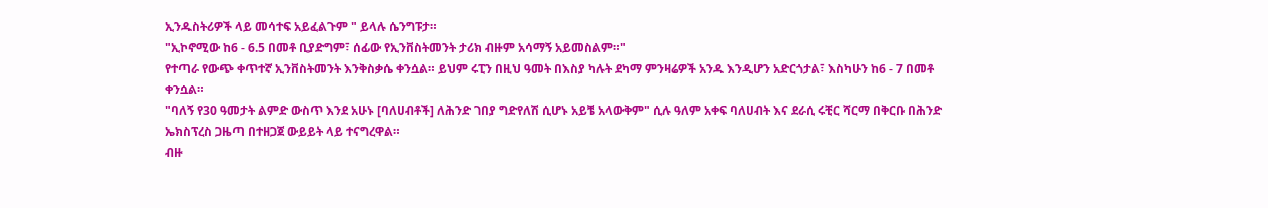ኢንዱስትሪዎች ላይ መሳተፍ አይፈልጉም " ይላሉ ሴንግፑታ።
"ኢኮኖሚው ከ6 - 6.5 በመቶ ቢያድግም፣ ሰፊው የኢንቨስትመንት ታሪክ ብዙም አሳማኝ አይመስልም።"
የተጣራ የውጭ ቀጥተኛ ኢንቨስትመንት እንቅስቃሴ ቀንሷል። ይህም ሩፒን በዚህ ዓመት በእስያ ካሉት ደካማ ምንዛሬዎች አንዱ እንዲሆን አድርጎታል፣ እስካሁን ከ6 - 7 በመቶ ቀንሷል።
"ባለኝ የ30 ዓመታት ልምድ ውስጥ እንደ አሁኑ [ባለሀብቶች] ለሕንድ ገበያ ግድየለሽ ሲሆኑ አይቼ አላውቅም" ሲሉ ዓለም አቀፍ ባለሀብት እና ደራሲ ሩቺር ሻርማ በቅርቡ በሕንድ ኤክስፕረስ ጋዜጣ በተዘጋጀ ውይይት ላይ ተናግረዋል።
ብዙ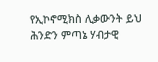የኢኮኖሚክስ ሊቃውንት ይህ ሕንድን ምጣኔ ሃብታዊ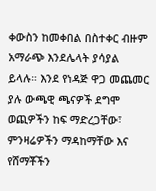ቀውስን ከመቀበል በስተቀር ብዙም አማራጭ እንደሌላት ያሳያል ይላሉ። እንደ የነዳጅ ዋጋ መጨመር ያሉ ውጫዊ ጫናዎች ደግሞ ወጪዎችን ከፍ ማድረጋቸው፣ ምንዛሬዎችን ማዳከማቸው እና የሸማቾችን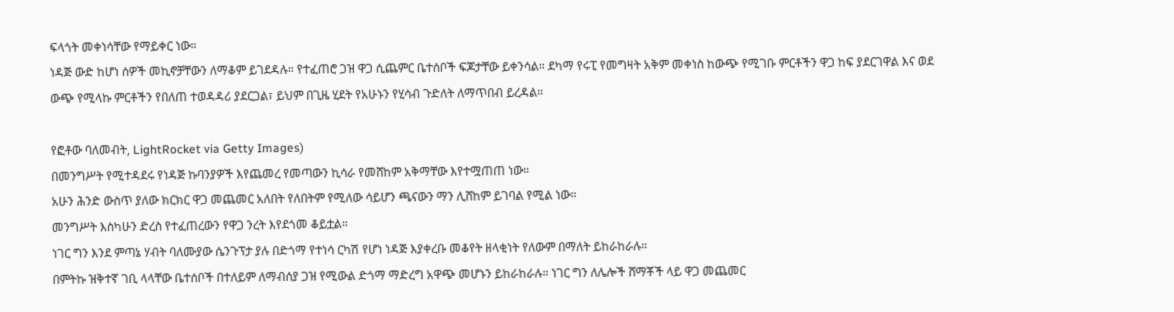ፍላጎት መቀነሳቸው የማይቀር ነው።
ነዳጅ ውድ ከሆነ ሰዎች መኪኖቻቸውን ለማቆም ይገደዳሉ። የተፈጠሮ ጋዝ ዋጋ ሲጨምር ቤተሰቦች ፍጆታቸው ይቀንሳል። ደካማ የሩፒ የመግዛት አቅም መቀነስ ከውጭ የሚገቡ ምርቶችን ዋጋ ከፍ ያደርገዋል እና ወደ ውጭ የሚላኩ ምርቶችን የበለጠ ተወዳዳሪ ያደርጋል፣ ይህም በጊዜ ሂደት የአሁኑን የሂሳብ ጉድለት ለማጥበብ ይረዳል።

የፎቶው ባለመብት, LightRocket via Getty Images)
በመንግሥት የሚተዳደሩ የነዳጅ ኩባንያዎች እየጨመረ የመጣውን ኪሳራ የመሸከም አቅማቸው እየተሟጠጠ ነው።
አሁን ሕንድ ውስጥ ያለው ክርክር ዋጋ መጨመር አለበት የለበትም የሚለው ሳይሆን ጫናውን ማን ሊሸከም ይገባል የሚል ነው።
መንግሥት እስካሁን ድረስ የተፈጠረውን የዋጋ ንረት እየደጎመ ቆይቷል።
ነገር ግን እንደ ምጣኔ ሃብት ባለሙያው ሴንጉፕታ ያሉ በድጎማ የተነሳ ርካሽ የሆነ ነዳጅ እያቀረቡ መቆየት ዘላቂነት የለውም በማለት ይከራከራሉ።
በምትኩ ዝቅተኛ ገቢ ላላቸው ቤተሰቦች በተለይም ለማብሰያ ጋዝ የሚውል ድጎማ ማድረግ አዋጭ መሆኑን ይከራከራሉ። ነገር ግን ለሌሎች ሸማቾች ላይ ዋጋ መጨመር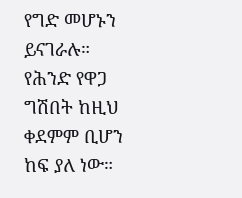የግድ መሆኑን ይናገራሉ።
የሕንድ የዋጋ ግሽበት ከዚህ ቀደምም ቢሆን ከፍ ያለ ነው።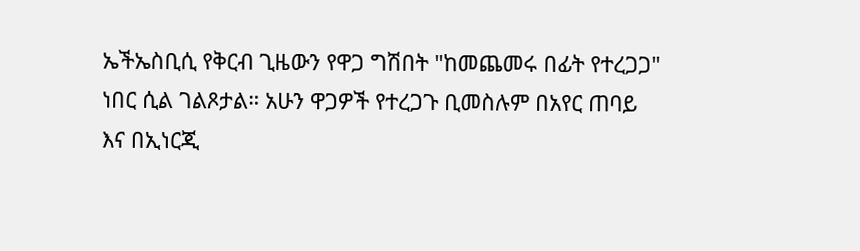ኤችኤስቢሲ የቅርብ ጊዜውን የዋጋ ግሽበት "ከመጨመሩ በፊት የተረጋጋ" ነበር ሲል ገልጾታል። አሁን ዋጋዎች የተረጋጉ ቢመስሉም በአየር ጠባይ እና በኢነርጂ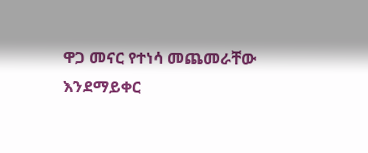ዋጋ መናር የተነሳ መጨመራቸው እንደማይቀር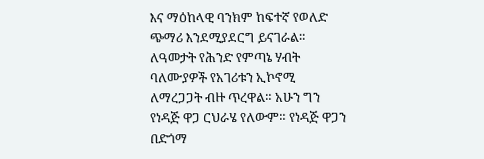እና ማዕከላዊ ባንክም ከፍተኛ የወለድ ጭማሪ እንደሚያደርግ ይናገራል።
ለዓመታት የሕንድ የምጣኔ ሃብት ባለሙያዎች የአገሪቱን ኢኮኖሚ ለማረጋጋት ብዙ ጥረዋል። አሁን ግን የነዳጅ ዋጋ ርህራሄ የለውም። የነዳጅ ዋጋን በድጎማ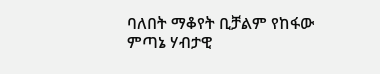ባለበት ማቆየት ቢቻልም የከፋው ምጣኔ ሃብታዊ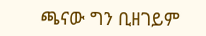ጫናው ግን ቢዘገይም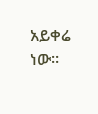አይቀሬ ነው።